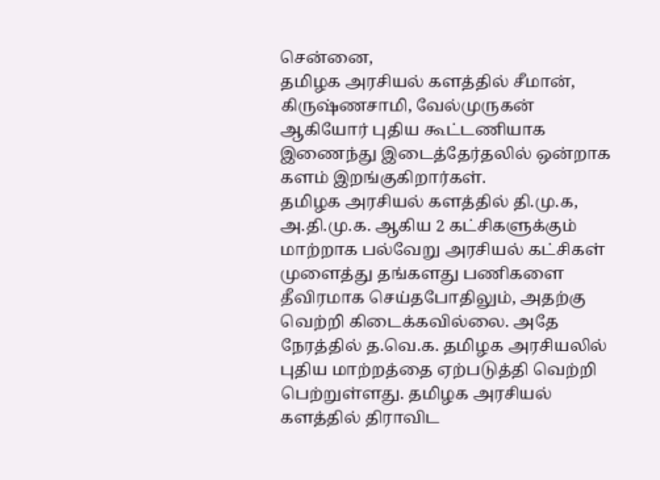சென்னை,
தமிழக அரசியல் களத்தில் சீமான், கிருஷ்ணசாமி, வேல்முருகன் ஆகியோர் புதிய கூட்டணியாக இணைந்து இடைத்தேர்தலில் ஒன்றாக களம் இறங்குகிறார்கள்.
தமிழக அரசியல் களத்தில் தி.மு.க, அ.தி.மு.க. ஆகிய 2 கட்சிகளுக்கும் மாற்றாக பல்வேறு அரசியல் கட்சிகள் முளைத்து தங்களது பணிகளை தீவிரமாக செய்தபோதிலும், அதற்கு வெற்றி கிடைக்கவில்லை. அதே நேரத்தில் த.வெ.க. தமிழக அரசியலில் புதிய மாற்றத்தை ஏற்படுத்தி வெற்றி பெற்றுள்ளது. தமிழக அரசியல் களத்தில் திராவிட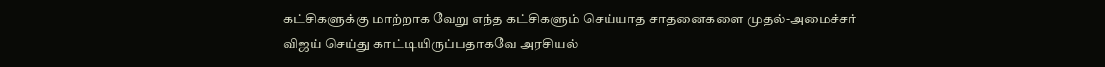கட்சிகளுக்கு மாற்றாக வேறு எந்த கட்சிகளும் செய்யாத சாதனைகளை முதல்-அமைச்சர் விஜய் செய்து காட்டியிருப்பதாகவே அரசியல்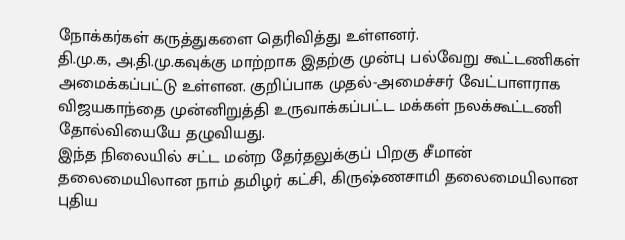நோக்கர்கள் கருத்துகளை தெரிவித்து உள்ளனர்.
தி.மு.க, அ.தி.மு.கவுக்கு மாற்றாக இதற்கு முன்பு பல்வேறு கூட்டணிகள் அமைக்கப்பட்டு உள்ளன. குறிப்பாக முதல்-அமைச்சர் வேட்பாளராக விஜயகாந்தை முன்னிறுத்தி உருவாக்கப்பட்ட மக்கள் நலக்கூட்டணி தோல்வியையே தழுவியது.
இந்த நிலையில் சட்ட மன்ற தேர்தலுக்குப் பிறகு சீமான் தலைமையிலான நாம் தமிழர் கட்சி, கிருஷ்ணசாமி தலைமையிலான புதிய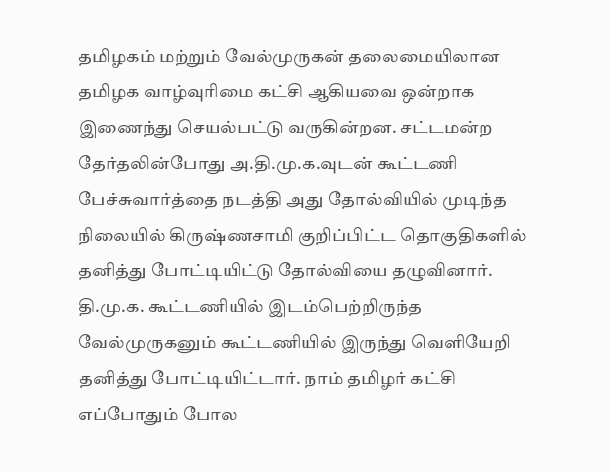தமிழகம் மற்றும் வேல்முருகன் தலைமையிலான தமிழக வாழ்வுரிமை கட்சி ஆகியவை ஒன்றாக இணைந்து செயல்பட்டு வருகின்றன. சட்டமன்ற தேர்தலின்போது அ.தி.மு.க.வுடன் கூட்டணி பேச்சுவார்த்தை நடத்தி அது தோல்வியில் முடிந்த நிலையில் கிருஷ்ணசாமி குறிப்பிட்ட தொகுதிகளில் தனித்து போட்டியிட்டு தோல்வியை தழுவினார்.
தி.மு.க. கூட்டணியில் இடம்பெற்றிருந்த வேல்முருகனும் கூட்டணியில் இருந்து வெளியேறி தனித்து போட்டியிட்டார். நாம் தமிழர் கட்சி எப்போதும் போல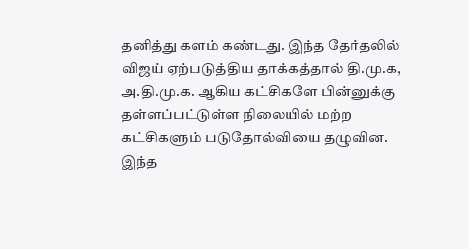தனித்து களம் கண்டது. இந்த தேர்தலில் விஜய் ஏற்படுத்திய தாக்கத்தால் தி.மு.க, அ.தி.மு.க. ஆகிய கட்சிகளே பின்னுக்கு தள்ளப்பட்டுள்ள நிலையில் மற்ற கட்சிகளும் படுதோல்வியை தழுவின.
இந்த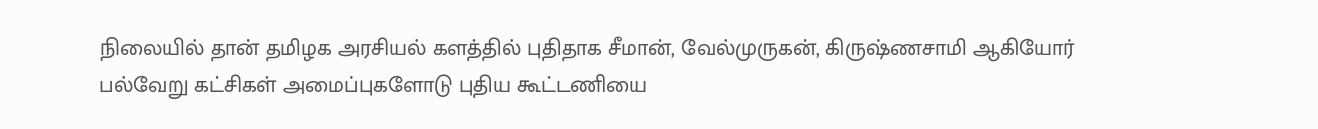நிலையில் தான் தமிழக அரசியல் களத்தில் புதிதாக சீமான், வேல்முருகன், கிருஷ்ணசாமி ஆகியோர் பல்வேறு கட்சிகள் அமைப்புகளோடு புதிய கூட்டணியை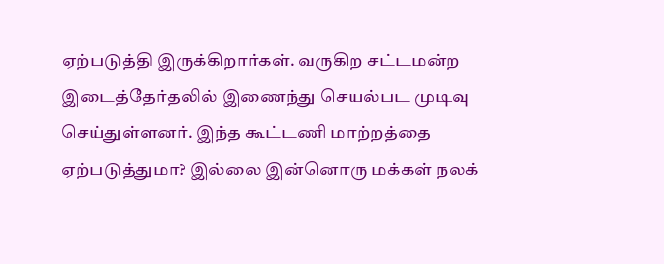ஏற்படுத்தி இருக்கிறார்கள். வருகிற சட்டமன்ற இடைத்தேர்தலில் இணைந்து செயல்பட முடிவு செய்துள்ளனர். இந்த கூட்டணி மாற்றத்தை ஏற்படுத்துமா? இல்லை இன்னொரு மக்கள் நலக்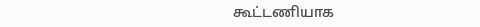கூட்டணியாக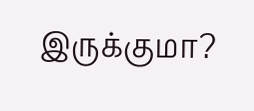இருக்குமா?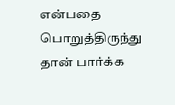என்பதை பொறுத்திருந்து தான் பார்க்க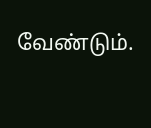வேண்டும்.